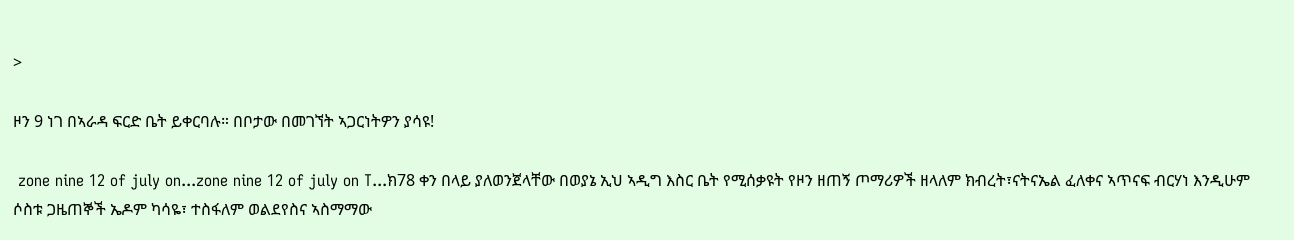>

ዞን 9 ነገ በኣራዳ ፍርድ ቤት ይቀርባሉ። በቦታው በመገኘት ኣጋርነትዎን ያሳዩ!

 zone nine 12 of july on...zone nine 12 of july on T...ክ78 ቀን በላይ ያለወንጀላቸው በወያኔ ኢህ ኣዲግ እስር ቤት የሚሰቃዩት የዞን ዘጠኝ ጦማሪዎች ዘላለም ክብረት፣ናትናኤል ፈለቀና ኣጥናፍ ብርሃነ እንዲሁም  ሶስቱ ጋዜጠኞች ኤዶም ካሳዬ፣ ተስፋለም ወልደየስና ኣስማማው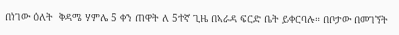በነገው ዕለት  ቅዳሜ ሃምሌ 5 ቀን ጠዋት ለ 5ተኛ ጊዜ በኣራዳ ፍርድ ቤት ይቀርባሉ። በቦታው በመገኘት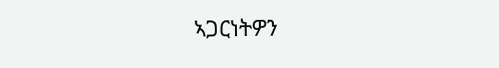ኣጋርነትዎን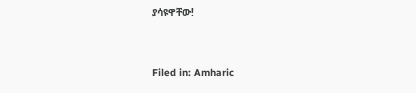ያሳዩዋቸው!



Filed in: Amharic